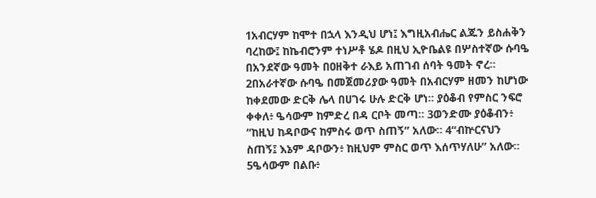1አብርሃም ከሞተ በኋላ እንዲህ ሆነ፤ እግዚአብሔር ልጁን ይስሐቅን ባረከው፤ ከኬብሮንም ተነሥቶ ሄዶ በዚህ ኢዮቤልዩ በሦስተኛው ሱባዔ በአንደኛው ዓመት በዐዘቅተ ራእይ አጠገብ ሰባት ዓመት ኖረ። 2በአራተኛው ሱባዔ በመጀመሪያው ዓመት በአብርሃም ዘመን ከሆነው ከቀደመው ድርቅ ሌላ በሀገሩ ሁሉ ድርቅ ሆነ። ያዕቆብ የምስር ንፍሮ ቀቀለ፥ ዔሳውም ከምድረ በዳ ርቦት መጣ። 3ወንድሙ ያዕቆብን፥ “ከዚህ ከዳቦውና ከምስሩ ወጥ ስጠኝ” አለው። 4“ብኵርናህን ስጠኝ፤ እኔም ዳቦውን፥ ከዚህም ምስር ወጥ እሰጥሃለሁ” አለው። 5ዔሳውም በልቡ፥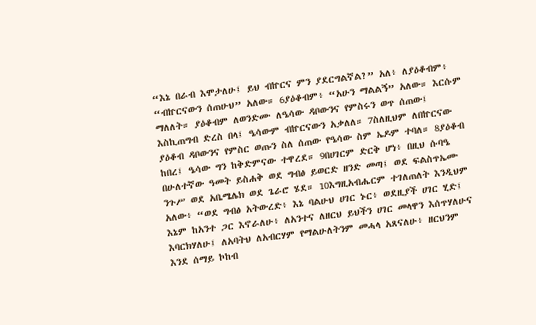“እኔ በራብ እሞታለሁ፤ ይህ ብኵርና ምን ያደርግልኛል?” አለ፥ ለያዕቆብም፥ “ብኵርናውን ሰጠሁህ” አለው። 6ያዕቆብም፥ “አሁን ማልልኝ” አለው። እርሱም ማለለት። ያዕቆብም ለወንድሙ ለዔሳው ዳቦውንና የምስሩን ወጥ ሰጠው፤ እስኪጠግብ ድረስ በላ፤ ዔሳውም ብኵርናውን አቃለለ። 7ስለዚህም ለበኵርናው ያዕቆብ ዳቦውንና የምስር ወጡን ስለ ሰጠው የዔሳው ስም ኤዶም ተባለ። 8ያዕቆብ ከበረ፤ ዔሳው ግን ከቅድምናው ተዋረደ። 9በሀገርም ድርቅ ሆነ፥ በዚህ ሱባዔ በሁለተኛው ዓመት ይስሐቅ ወደ ግብፅ ይወርድ ዘንድ መጣ፤ ወደ ፍልስጥኤሙ ንጉሥ ወደ አቤሜሌክ ወደ ጌራሮ ሄደ። 10እግዚአብሔርም ተገለጠለት እንዲህም አለው፥ “ወደ ግብፅ አትውረድ፥ እኔ ባልሁህ ሀገር ኑር፥ ወደዚያች ሀገር ሂድ፤ እኔም ከአንተ ጋር እኖራለሁ፥ ለአንተና ለዘርህ ይህችን ሀገር መላዋን እሰጥሃለሁና እባርክሃለሁ፤ ለአባትህ ለአብርሃም የማልሁለትንም መሓላ አጸናለሁ፥ ዘርህንም እንደ ሰማይ ኮከብ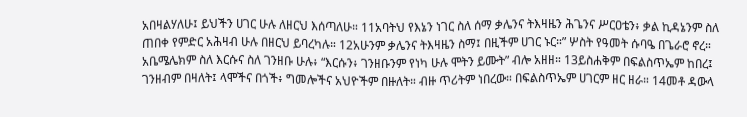አበዛልሃለሁ፤ ይህችን ሀገር ሁሉ ለዘርህ እሰጣለሁ። 11አባትህ የእኔን ነገር ስለ ሰማ ቃሌንና ትእዛዜን ሕጌንና ሥርዐቴን፥ ቃል ኪዳኔንም ስለ ጠበቀ የምድር አሕዛብ ሁሉ በዘርህ ይባረካሉ። 12አሁንም ቃሌንና ትእዛዜን ስማ፤ በዚችም ሀገር ኑር።” ሦስት የዓመት ሱባዔ በጌራሮ ኖረ። አቤሜሌክም ስለ እርሱና ስለ ገንዘቡ ሁሉ፥ “እርሱን፥ ገንዘቡንም የነካ ሁሉ ሞትን ይሙት” ብሎ አዘዘ። 13ይስሐቅም በፍልስጥኤም ከበረ፤ ገንዘብም በዛለት፤ ላሞችና በጎች፥ ግመሎችና አህዮችም በዙለት። ብዙ ጥሪትም ነበረው። በፍልስጥኤም ሀገርም ዘር ዘራ። 14መቶ ዳውላ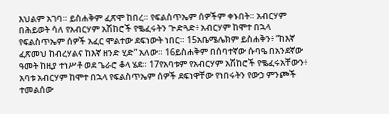እህልም አገባ። ይስሐቅም ፈጽሞ ከበረ። የፍልስጥኤም ሰዎችም ቀኑበት። አብርሃም በሕይወት ሳለ የአብርሃም አሽከሮች የቈፈሩትን ጕድጓድ፥ አብርሃም ከሞተ በኋላ የፍልስጥኤም ሰዎች አፈር ሞልተው ደፍነውት ነበር። 15አቤሜሌክም ይስሐቅን፥ “ከእኛ ፈጽመህ ከብረሃልና ከእኛ ዘንድ ሂድ” አለው። 16ይስሐቅም በሰባተኛው ሱባዔ በአንደኛው ዓመት ከዚያ ተነሥቶ ወደ ጌራሮ ቆላ ሄደ። 17የአባቱም የአብርሃም አሽከሮች የቈፈሩአቸውን፥ አባቱ አብርሃም ከሞተ በኋላ የፍልስጥኤም ሰዎች ደፍነዋቸው የነበሩትን የውኃ ምንጮች ተመልሰው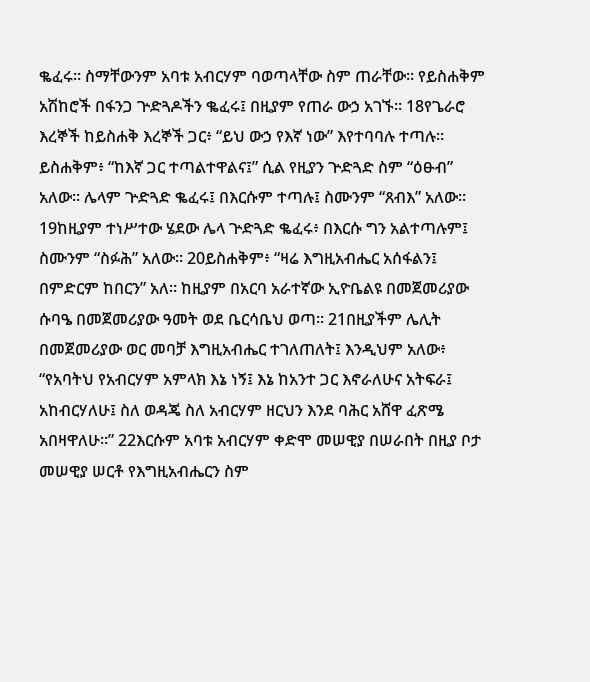ቈፈሩ። ስማቸውንም አባቱ አብርሃም ባወጣላቸው ስም ጠራቸው። የይስሐቅም አሽከሮች በፋንጋ ጕድጓዶችን ቈፈሩ፤ በዚያም የጠራ ውኃ አገኙ። 18የጌራሮ እረኞች ከይስሐቅ እረኞች ጋር፥ “ይህ ውኃ የእኛ ነው” እየተባባሉ ተጣሉ። ይስሐቅም፥ “ከእኛ ጋር ተጣልተዋልና፤” ሲል የዚያን ጕድጓድ ስም “ዕፁብ” አለው። ሌላም ጕድጓድ ቈፈሩ፤ በእርሱም ተጣሉ፤ ስሙንም “ጸብእ” አለው። 19ከዚያም ተነሥተው ሄደው ሌላ ጕድጓድ ቈፈሩ፥ በእርሱ ግን አልተጣሉም፤ ስሙንም “ስፉሕ” አለው። 20ይስሐቅም፥ “ዛሬ እግዚአብሔር አሰፋልን፤ በምድርም ከበርን” አለ። ከዚያም በአርባ አራተኛው ኢዮቤልዩ በመጀመሪያው ሱባዔ በመጀመሪያው ዓመት ወደ ቤርሳቤህ ወጣ። 21በዚያችም ሌሊት በመጀመሪያው ወር መባቻ እግዚአብሔር ተገለጠለት፤ እንዲህም አለው፥ “የአባትህ የአብርሃም አምላክ እኔ ነኝ፤ እኔ ከአንተ ጋር እኖራለሁና አትፍራ፤ አከብርሃለሁ፤ ስለ ወዳጄ ስለ አብርሃም ዘርህን እንደ ባሕር አሸዋ ፈጽሜ አበዛዋለሁ።” 22እርሱም አባቱ አብርሃም ቀድሞ መሠዊያ በሠራበት በዚያ ቦታ መሠዊያ ሠርቶ የእግዚአብሔርን ስም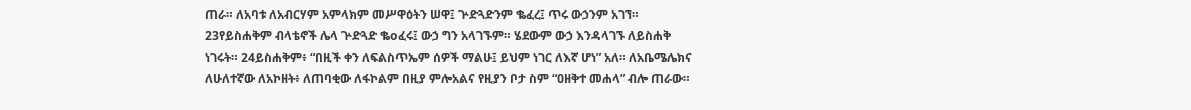ጠራ። ለአባቱ ለአብርሃም አምላክም መሥዋዕትን ሠዋ፤ ጕድጓድንም ቈፈረ፤ ጥሩ ውኃንም አገኘ። 23የይስሐቅም ብላቴኖች ሌላ ጕድጓድ ቈoፈሩ፤ ውኃ ግን አላገኙም። ሄደውም ውኃ እንዳላገኙ ለይስሐቅ ነገሩት። 24ይስሐቅም፥ “በዚች ቀን ለፍልስጥኤም ሰዎች ማልሁ፤ ይህም ነገር ለእኛ ሆነ” አለ። ለአቤሜሌክና ለሁለተኛው ለአኮዘት፥ ለጠባቂው ለፋኮልም በዚያ ምሎአልና የዚያን ቦታ ስም “ዐዘቅተ መሐላ” ብሎ ጠራው።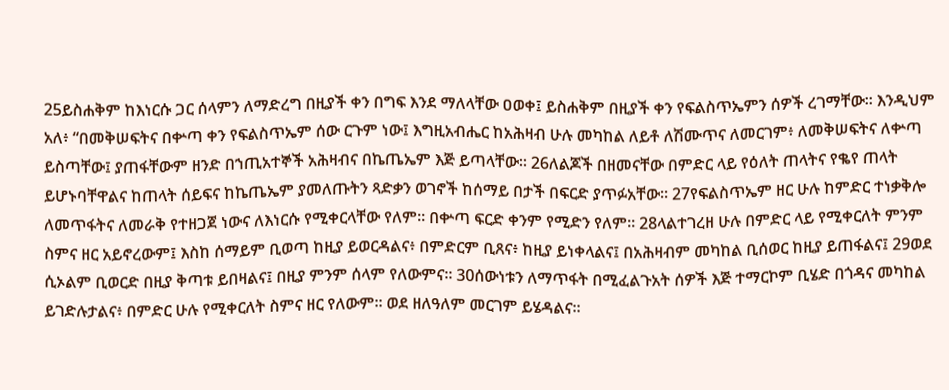25ይስሐቅም ከእነርሱ ጋር ሰላምን ለማድረግ በዚያች ቀን በግፍ እንደ ማለላቸው ዐወቀ፤ ይስሐቅም በዚያች ቀን የፍልስጥኤምን ሰዎች ረገማቸው። እንዲህም አለ፥ “በመቅሠፍትና በቍጣ ቀን የፍልስጥኤም ሰው ርጉም ነው፤ እግዚአብሔር ከአሕዛብ ሁሉ መካከል ለይቶ ለሽሙጥና ለመርገም፥ ለመቅሠፍትና ለቍጣ ይስጣቸው፤ ያጠፋቸውም ዘንድ በኀጢአተኞች አሕዛብና በኬጤኤም እጅ ይጣላቸው። 26ለልጆች በዘመናቸው በምድር ላይ የዕለት ጠላትና የቈየ ጠላት ይሆኑባቸዋልና ከጠላት ሰይፍና ከኬጤኤም ያመለጡትን ጻድቃን ወገኖች ከሰማይ በታች በፍርድ ያጥፉአቸው። 27የፍልስጥኤም ዘር ሁሉ ከምድር ተነቃቅሎ ለመጥፋትና ለመራቅ የተዘጋጀ ነውና ለእነርሱ የሚቀርላቸው የለም። በቍጣ ፍርድ ቀንም የሚድን የለም። 28ላልተገረዘ ሁሉ በምድር ላይ የሚቀርለት ምንም ስምና ዘር አይኖረውም፤ እስከ ሰማይም ቢወጣ ከዚያ ይወርዳልና፥ በምድርም ቢጸና፥ ከዚያ ይነቀላልና፤ በአሕዛብም መካከል ቢሰወር ከዚያ ይጠፋልና፤ 29ወደ ሲኦልም ቢወርድ በዚያ ቅጣቱ ይበዛልና፤ በዚያ ምንም ሰላም የለውምና። 30ሰውነቱን ለማጥፋት በሚፈልጉአት ሰዎች እጅ ተማርኮም ቢሄድ በጎዳና መካከል ይገድሉታልና፥ በምድር ሁሉ የሚቀርለት ስምና ዘር የለውም። ወደ ዘለዓለም መርገም ይሄዳልና።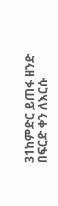31ከምድር ይጠፋ ዘንድ በፍርድ ቀን ለእርሱ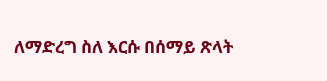ለማድረግ ስለ እርሱ በሰማይ ጽላት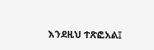እንደዚህ ተጽፎአል፤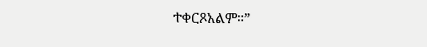ተቀርጾአልም።”